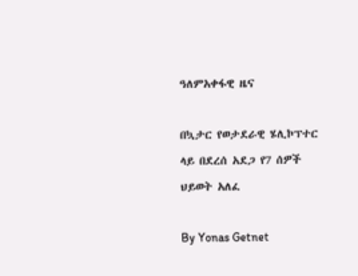ዓለምአቀፋዊ ዜና

በኳታር የወታደራዊ ሄሊኮፕተር ላይ በደረሰ አደጋ የ7 ሰዎች ህይወት አለፈ

By Yonas Getnet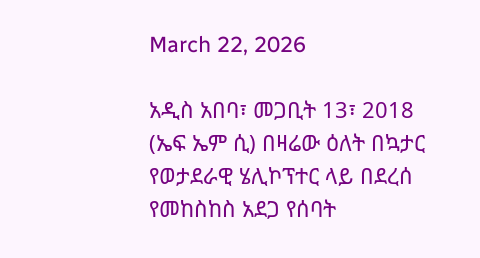March 22, 2026

አዲስ አበባ፣ መጋቢት 13፣ 2018 (ኤፍ ኤም ሲ) በዛሬው ዕለት በኳታር የወታደራዊ ሄሊኮፕተር ላይ በደረሰ የመከስከስ አደጋ የሰባት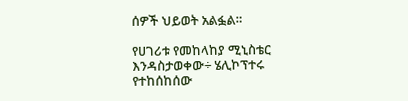ሰዎች ህይወት አልፏል።

የሀገሪቱ የመከላከያ ሚኒስቴር እንዳስታወቀው÷ ሄሊኮፕተሩ የተከሰከሰው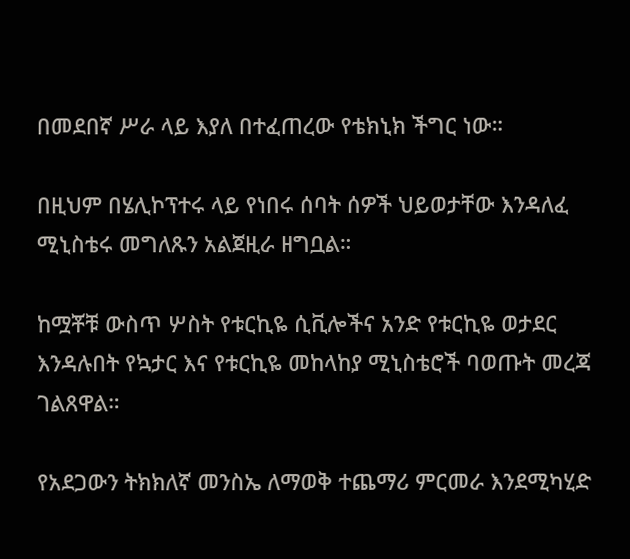በመደበኛ ሥራ ላይ እያለ በተፈጠረው የቴክኒክ ችግር ነው።

በዚህም በሄሊኮፕተሩ ላይ የነበሩ ሰባት ሰዎች ህይወታቸው እንዳለፈ ሚኒስቴሩ መግለጹን አልጀዚራ ዘግቧል።

ከሟቾቹ ውስጥ ሦስት የቱርኪዬ ሲቪሎችና አንድ የቱርኪዬ ወታደር እንዳሉበት የኳታር እና የቱርኪዬ መከላከያ ሚኒስቴሮች ባወጡት መረጃ ገልጸዋል።

የአደጋውን ትክክለኛ መንስኤ ለማወቅ ተጨማሪ ምርመራ እንደሚካሂድ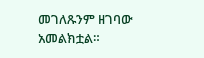መገለጹንም ዘገባው አመልክቷል።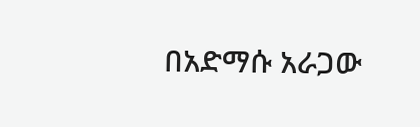በአድማሱ አራጋው